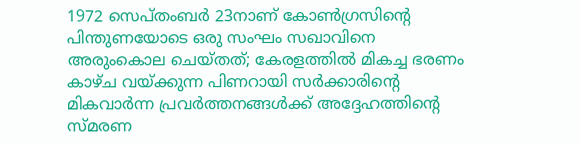1972 സെപ്തംബർ 23നാണ് കോൺഗ്രസിന്റെ പിന്തുണയോടെ ഒരു സംഘം സഖാവിനെ അരുംകൊല ചെയ്തത്; കേരളത്തിൽ മികച്ച ഭരണം കാഴ്ച വയ്ക്കുന്ന പിണറായി സർക്കാരിന്റെ മികവാർന്ന പ്രവർത്തനങ്ങൾക്ക് അദ്ദേഹത്തിന്റെ സ്മരണ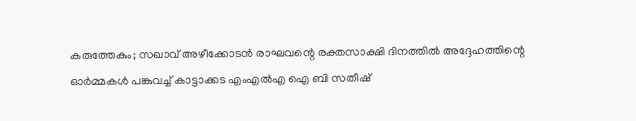കരുത്തേകും; സഖാവ് അഴീക്കോടൻ രാഘവന്റെ രക്തസാക്ഷി ദിനത്തിൽ അദ്ദേഹത്തിന്റെ ഓർമ്മകൾ പങ്കുവച്ച് കാട്ടാക്കട എംഎൽഎ ഐ ബി സതീഷ്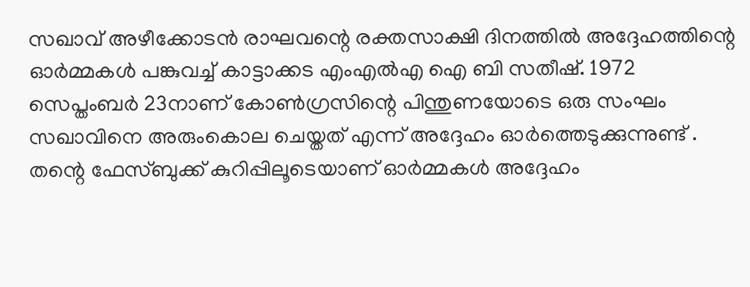സഖാവ് അഴീക്കോടൻ രാഘവന്റെ രക്തസാക്ഷി ദിനത്തിൽ അദ്ദേഹത്തിന്റെ ഓർമ്മകൾ പങ്കുവച്ച് കാട്ടാക്കട എംഎൽഎ ഐ ബി സതീഷ്. 1972 സെപ്തംബർ 23നാണ് കോൺഗ്രസിന്റെ പിന്തുണയോടെ ഒരു സംഘം സഖാവിനെ അരുംകൊല ചെയ്തത് എന്ന് അദ്ദേഹം ഓർത്തെടുക്കുന്നുണ്ട് .
തന്റെ ഫേസ്ബുക്ക് കുറിപ്പിലൂടെയാണ് ഓർമ്മകൾ അദ്ദേഹം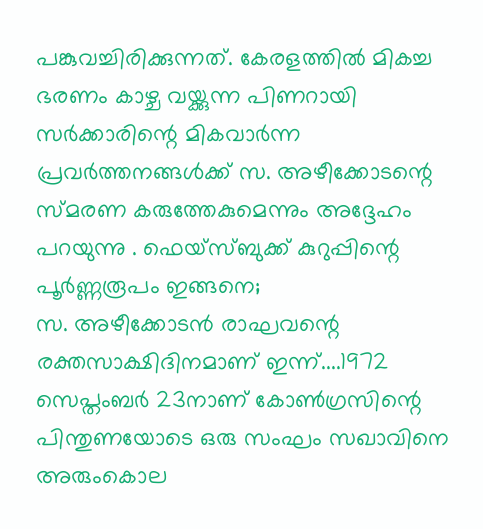പങ്കുവച്ചിരിക്കുന്നത്. കേരളത്തിൽ മികച്ച ഭരണം കാഴ്ച വയ്ക്കുന്ന പിണറായി സർക്കാരിന്റെ മികവാർന്ന പ്രവർത്തനങ്ങൾക്ക് സ. അഴീക്കോടന്റെ സ്മരണ കരുത്തേകുമെന്നും അദ്ദേഹം പറയുന്നു . ഫെയ്സ്ബുക്ക് കുറുപ്പിന്റെ പൂർണ്ണരൂപം ഇങ്ങനെ;
സ. അഴീക്കോടൻ രാഘവന്റെ രക്തസാക്ഷിദിനമാണ് ഇന്ന്....1972 സെപ്തംബർ 23നാണ് കോൺഗ്രസിന്റെ പിന്തുണയോടെ ഒരു സംഘം സഖാവിനെ അരുംകൊല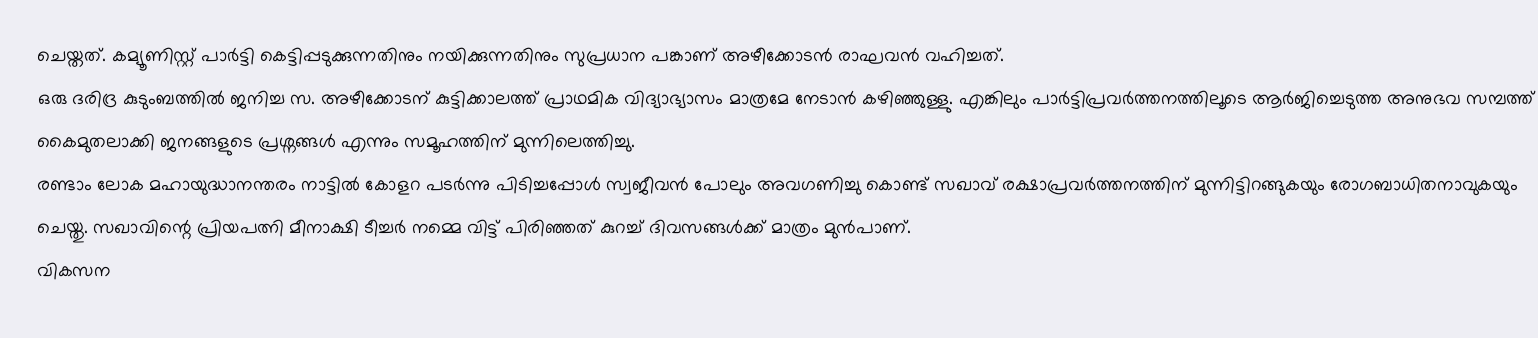ചെയ്തത്. കമ്യൂണിസ്റ്റ് പാർട്ടി കെട്ടിപ്പടുക്കുന്നതിനും നയിക്കുന്നതിനും സുപ്രധാന പങ്കാണ് അഴീക്കോടൻ രാഘവൻ വഹിച്ചത്.
ഒരു ദരിദ്ര കുടുംബത്തിൽ ജനിച്ച സ. അഴീക്കോടന് കുട്ടിക്കാലത്ത് പ്രാഥമിക വിദ്യാഭ്യാസം മാത്രമേ നേടാൻ കഴിഞ്ഞുള്ളു. എങ്കിലും പാർട്ടിപ്രവർത്തനത്തിലൂടെ ആർജിച്ചെടുത്ത അനുഭവ സമ്പത്ത് കൈമുതലാക്കി ജനങ്ങളുടെ പ്രശ്നങ്ങൾ എന്നും സമൂഹത്തിന് മുന്നിലെത്തിച്ചു.
രണ്ടാം ലോക മഹായുദ്ധാനന്തരം നാട്ടിൽ കോളറ പടർന്നു പിടിച്ചപ്പോൾ സ്വജീവൻ പോലും അവഗണിച്ചു കൊണ്ട് സഖാവ് രക്ഷാപ്രവർത്തനത്തിന് മുന്നിട്ടിറങ്ങുകയും രോഗബാധിതനാവുകയും ചെയ്തു. സഖാവിന്റെ പ്രിയപത്നി മീനാക്ഷി ടീച്ചർ നമ്മെ വിട്ട് പിരിഞ്ഞത് കുറച്ച് ദിവസങ്ങൾക്ക് മാത്രം മുൻപാണ്.
വികസന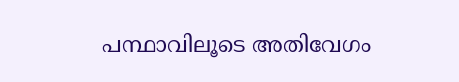പന്ഥാവിലൂടെ അതിവേഗം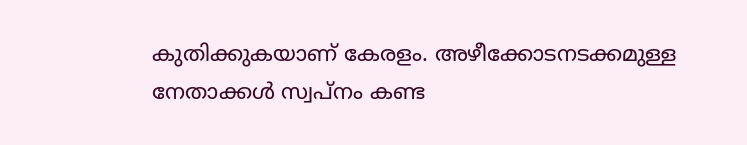കുതിക്കുകയാണ് കേരളം. അഴീക്കോടനടക്കമുള്ള നേതാക്കൾ സ്വപ്നം കണ്ട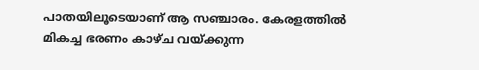പാതയിലൂടെയാണ് ആ സഞ്ചാരം. കേരളത്തിൽ മികച്ച ഭരണം കാഴ്ച വയ്ക്കുന്ന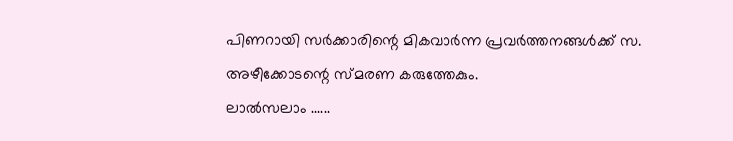പിണറായി സർക്കാരിന്റെ മികവാർന്ന പ്രവർത്തനങ്ങൾക്ക് സ. അഴീക്കോടന്റെ സ്മരണ കരുത്തേകും.
ലാൽസലാം ......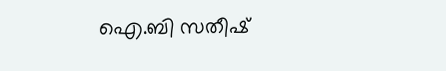ഐ.ബി സതീഷ്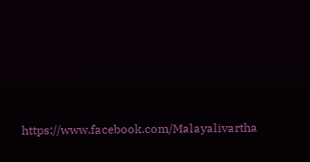https://www.facebook.com/Malayalivartha